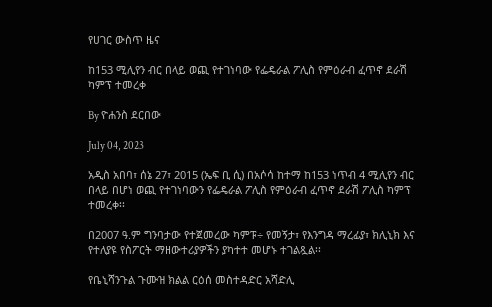የሀገር ውስጥ ዜና

ከ153 ሚሊየን ብር በላይ ወጪ የተገነባው የፌዴራል ፖሊስ የምዕራብ ፈጥኖ ደራሽ ካምፕ ተመረቀ

By ዮሐንስ ደርበው

July 04, 2023

አዲስ አበባ፣ ሰኔ 27፣ 2015 (ኤፍ ቢ ሲ) በአሶሳ ከተማ ከ153 ነጥብ 4 ሚሊየን ብር በላይ በሆነ ወጪ የተገነባውን የፌዴራል ፖሊስ የምዕራብ ፈጥኖ ደራሽ ፖሊስ ካምፕ ተመረቀ፡፡

በ2007 ዓ.ም ግንባታው የተጀመረው ካምፑ÷ የመኝታ፣ የእንግዳ ማረፊያ፣ ክሊኒክ እና የተለያዩ የስፖርት ማዘውተሪያዎችን ያካተተ መሆኑ ተገልጿል፡፡

የቤኒሻንጉል ጉሙዝ ክልል ርዕሰ መስተዳድር አሻድሊ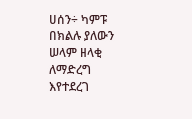ሀሰን÷ ካምፑ በክልሉ ያለውን ሠላም ዘላቂ ለማድረግ እየተደረገ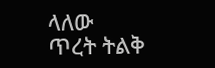ላለው ጥረት ትልቅ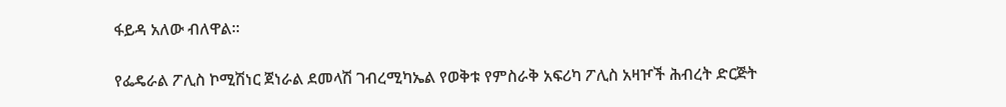ፋይዳ አለው ብለዋል፡፡

የፌዴራል ፖሊስ ኮሚሽነር ጀነራል ደመላሽ ገብረሚካኤል የወቅቱ የምስራቅ አፍሪካ ፖሊስ አዛዦች ሕብረት ድርጅት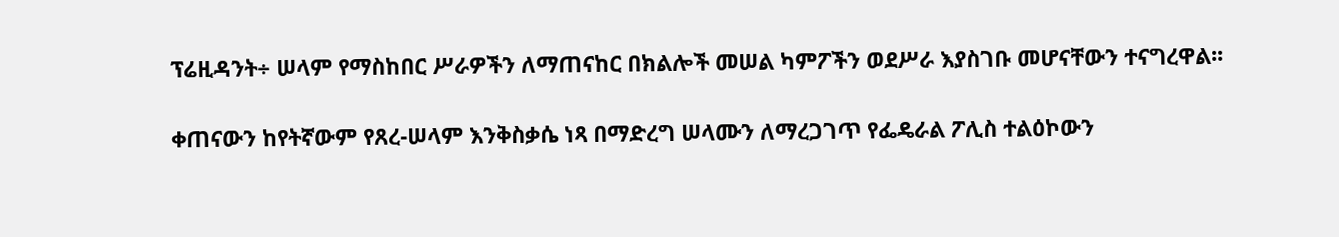ፕሬዚዳንት÷ ሠላም የማስከበር ሥራዎችን ለማጠናከር በክልሎች መሠል ካምፖችን ወደሥራ እያስገቡ መሆናቸውን ተናግረዋል፡፡

ቀጠናውን ከየትኛውም የጸረ-ሠላም እንቅስቃሴ ነጻ በማድረግ ሠላሙን ለማረጋገጥ የፌዴራል ፖሊስ ተልዕኮውን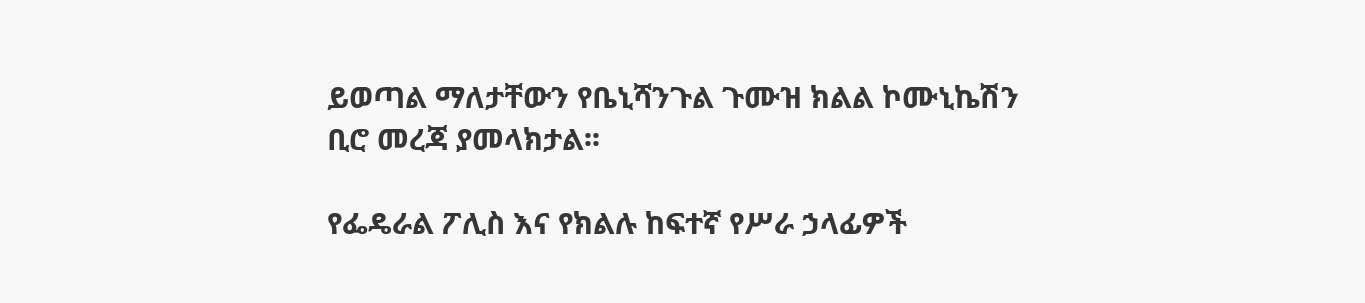ይወጣል ማለታቸውን የቤኒሻንጉል ጉሙዝ ክልል ኮሙኒኬሽን ቢሮ መረጃ ያመላክታል፡፡

የፌዴራል ፖሊስ እና የክልሉ ከፍተኛ የሥራ ኃላፊዎች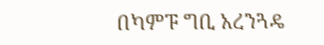በካምፑ ግቢ አረንጓዴ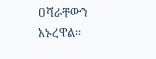ዐሻራቸውን አኑረዋል፡፡